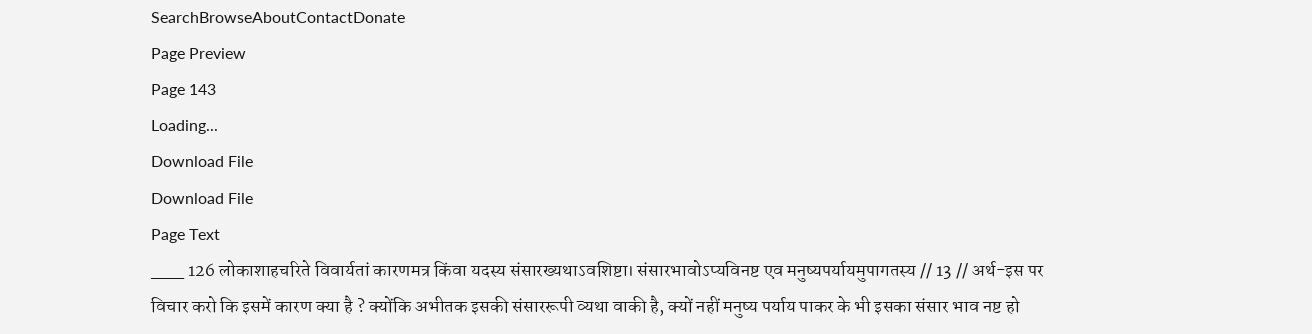SearchBrowseAboutContactDonate
Page Preview
Page 143
Loading...
Download File
Download File
Page Text
___ 126 लोकाशाहचरिते विवार्यतां कारणमत्र किंवा यदस्य संसारख्यथाऽवशिष्टा। संसारभावोऽप्यविनष्ट एव मनुष्यपर्यायमुपागतस्य // 13 // अर्थ-इस पर विचार करो कि इसमें कारण क्या है ? क्योंकि अभीतक इसकी संसाररूपी व्यथा वाकी है, क्यों नहीं मनुष्य पर्याय पाकर के भी इसका संसार भाव नष्ट हो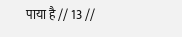पाया है // 13 //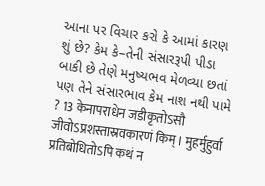આના પર વિચાર કરો કે આમાં કારણ શું છે? કેમ કે–તેની સંસારરૂપી પીડા બાકી છે તેણે મનુષ્યભવ મેળવ્યા છતાં પણ તેને સંસારભાવ કેમ નાશ નથી પામે ? 13 केनापराधेन जडीकृतोऽसौ जीवोऽप्रशस्तास्रवकारणं किम्। मुहर्मुहुर्वा प्रतिबोधितोऽपि कथं न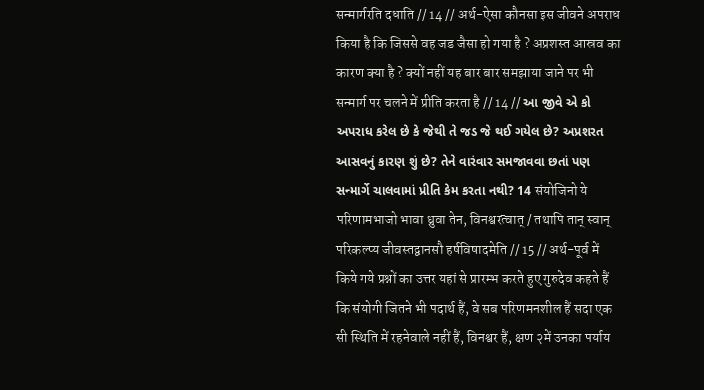सन्मार्गरति दधाति // 14 // अर्थ-ऐसा कौनसा इस जीवने अपराध किया है कि जिससे वह जड जैसा हो गया है ? अप्रशस्त आस्रव का कारण क्या है ? क्यों नहीं यह बार बार समझाया जाने पर भी सन्मार्ग पर चलने में प्रीति करता है // 14 // આ જીવે એ કો અપરાધ કરેલ છે કે જેથી તે જડ જે થઈ ગયેલ છે? અપ્રશરત આસવનું કારણ શું છે? તેને વારંવાર સમજાવવા છતાં પણ સન્માર્ગે ચાલવામાં પ્રીતિ કેમ કરતા નથી? 14 संयोजिनो ये परिणामभाजो भावा ध्रुवा तेन, विनश्वरत्वात् / तथापि तान् स्वान् परिकल्प्य जीवस्तद्वानसौ हर्षविषादमेति // 15 // अर्थ-पूर्व में किये गये प्रश्नों का उत्तर यहां से प्रारम्भ करते हुए गुरुदेव कहते हैं कि संयोगी जितने भी पदार्थ हैं, वे सब परिणमनशील हैं सदा एक सी स्थिति में रहनेवाले नहीं हैं, विनश्वर हैं, क्षण २में उनका पर्याय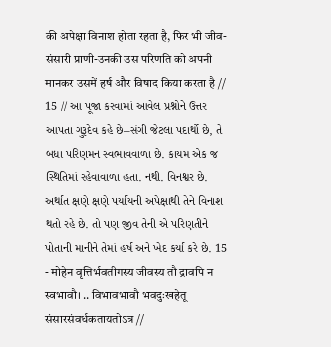की अपेक्षा विनाश होता रहता है, फिर भी जीव-संसारी प्राणी-उनकी उस परिणति को अपनी मानकर उसमें हर्ष और विषाद किया करता है // 15 // આ પૂજા કરવામાં આવેલ પ્રશ્નોને ઉત્તર આપતા ગુરૂદેવ કહે છે–સંગી જેટલા પદાર્થો છે, તે બધા પરિણમન સ્વભાવવાળા છે. કાયમ એક જ સ્થિતિમાં રહેવાવાળા હતા. નથી. વિનશ્વર છે. અર્થાત ક્ષણે ક્ષણે પર્યાયની અપેક્ષાથી તેને વિનાશ થતો રહે છે. તો પણ જીવ તેની એ પરિણતીને પોતાની માનીને તેમાં હર્ષ અને ખેદ કર્યા કરે છે. 15 - मोहेन वृत्तिर्भवतीगस्य जीवस्य तौ द्रावपि न स्वभावौ। .. विभावभावौ भवदुःखहेतू संसारसंवर्धकतायतोऽत्र //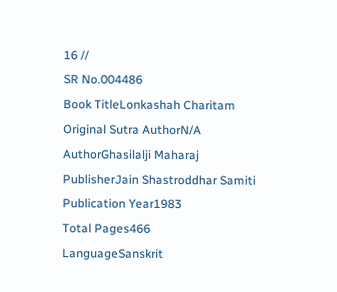16 //
SR No.004486
Book TitleLonkashah Charitam
Original Sutra AuthorN/A
AuthorGhasilalji Maharaj
PublisherJain Shastroddhar Samiti
Publication Year1983
Total Pages466
LanguageSanskrit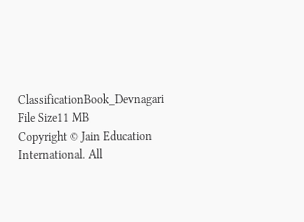ClassificationBook_Devnagari
File Size11 MB
Copyright © Jain Education International. All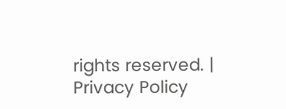rights reserved. | Privacy Policy